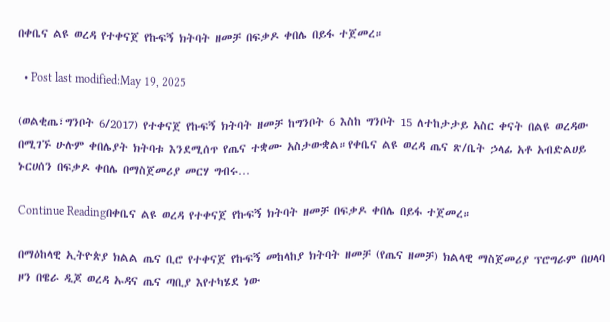በቀቤና ልዩ ወረዳ የተቀናጀ የኩፍኝ ክትባት ዘመቻ በፍቃዶ ቀበሌ በይፋ ተጀመረ።

  • Post last modified:May 19, 2025

(ወልቂጤ፣ግንቦት 6/2017) የተቀናጀ የኩፍኝ ክትባት ዘመቻ ከግንቦት 6 እስከ ግንቦት 15 ለተከታታይ አስር ቀናት በልዩ ወረዳው በሚገኙ ሁሉም ቀበሌያት ክትባቱ እንደሚሰጥ የጤና ተቋሙ አስታውቋል።የቀቤና ልዩ ወረዳ ጤና ጽ/ቤት ኃላፊ አቶ አብድልሀይ ኑርሀሰን በፍቃዶ ቀበሌ በማስጀመሪያ መርሃ ግብሩ…

Continue Readingበቀቤና ልዩ ወረዳ የተቀናጀ የኩፍኝ ክትባት ዘመቻ በፍቃዶ ቀበሌ በይፋ ተጀመረ።

በማዕከላዊ ኢትዮጵያ ክልል ጤና ቢሮ የተቀናጀ የኩፍኝ መከላከያ ክትባት ዘመቻ (የጤና ዘመቻ) ክልላዊ ማስጀመሪያ ፕሮግራም በሀላባ ዞን በዌራ ዲጆ ወረዳ ኡዳና ጤና ጣቢያ እየተካሄደ ነው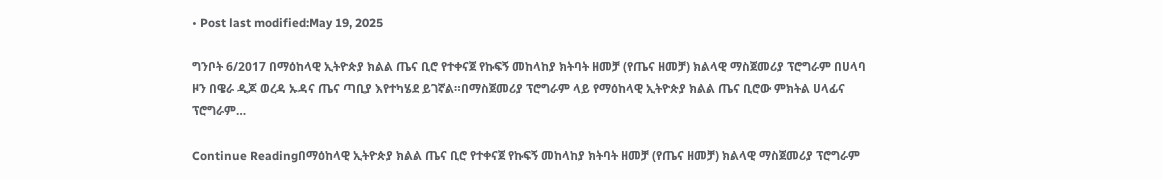• Post last modified:May 19, 2025

ግንቦት 6/2017 በማዕከላዊ ኢትዮጵያ ክልል ጤና ቢሮ የተቀናጀ የኩፍኝ መከላከያ ክትባት ዘመቻ (የጤና ዘመቻ) ክልላዊ ማስጀመሪያ ፕሮግራም በሀላባ ዞን በዌራ ዲጆ ወረዳ ኡዳና ጤና ጣቢያ እየተካሄደ ይገኛል።በማስጀመሪያ ፕሮግራም ላይ የማዕከላዊ ኢትዮጵያ ክልል ጤና ቢሮው ምክትል ሀላፊና ፕሮግራም…

Continue Readingበማዕከላዊ ኢትዮጵያ ክልል ጤና ቢሮ የተቀናጀ የኩፍኝ መከላከያ ክትባት ዘመቻ (የጤና ዘመቻ) ክልላዊ ማስጀመሪያ ፕሮግራም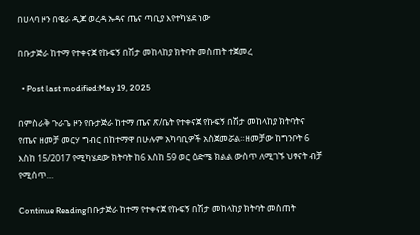በሀላባ ዞን በዌራ ዲጆ ወረዳ ኡዳና ጤና ጣቢያ እየተካሄደ ነው

በቡታጅራ ከተማ የተቀናጀ የኩፍኝ በሽታ መከላከያ ክትባት መስጠት ተጀመረ

  • Post last modified:May 19, 2025

በምስራቅ ጉራጌ ዞን የቡታጅራ ከተማ ጤና ጽ/ቤት የተቀናጀ የኩፍኝ በሽታ መከላከያ ክትባትና የጤና ዘመቻ መርሃ ግብር በከተማዋ በሁሉም አካባቢዎች አስጀመሯል።ዘመቻው ከግንቦት 6 እስከ 15/2017 የሚካሄደው ክትባት ከ6 እስከ 59 ወር ዕድሜ ክልል ውስጥ ለሚገኙ ህፃናት ብቻ የሚሰጥ…

Continue Readingበቡታጅራ ከተማ የተቀናጀ የኩፍኝ በሽታ መከላከያ ክትባት መስጠት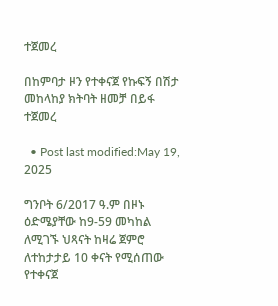ተጀመረ

በከምባታ ዞን የተቀናጀ የኩፍኝ በሽታ መከላከያ ክትባት ዘመቻ በይፋ ተጀመረ

  • Post last modified:May 19, 2025

ግንቦት 6/2017 ዓ.ም በዞኑ ዕድሜያቸው ከ9-59 መካከል ለሚገኙ ህጻናት ከዛሬ ጀምሮ ለተከታታይ 10 ቀናት የሚሰጠው የተቀናጀ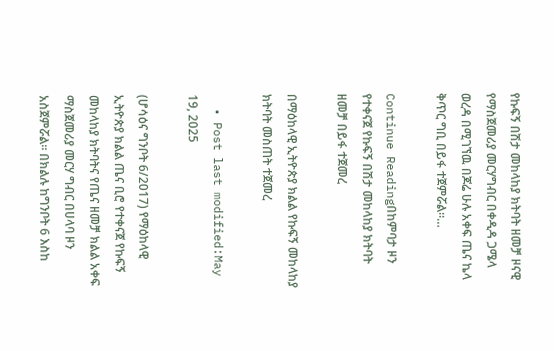የኩፍኝ በሽታ መከላከያ ክትባት ዘመቻ ዞናዊ የማስጀመሪያ መርሃግብር በቀዲዳ ጋሜላ ወረዳ በሚገኘዉ በጆሬ ሁሉ አቀፍ ጤና ኬላ ቅጥር ግቢ በይፋ ተጀምሯል።…

Continue Readingበከምባታ ዞን የተቀናጀ የኩፍኝ በሽታ መከላከያ ክትባት ዘመቻ በይፋ ተጀመረ

በማዕከላዊ ኢትዮጵያ ክልል የኩፍኝ መከላከያ ክትባት መስጠት ተጀመረ

  • Post last modified:May 19, 2025

(ሆሳዕና ግንቦት 6/2017) የማዕከላዊ ኢትዮጵያ ክልል ጤና ቢሮ የተቀናጀ የኩፍኝ መከላከያ ክትባትና የጤና ዘመቻ ክልል አቀፍ ማስጀመሪያ መርሃ ግብር በሀላባ ዞን አስጀምሯል። በክልሉ ከግንቦት 6 እስከ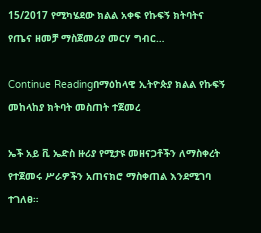15/2017 የሚካሄደው ክልል አቀፍ የኩፍኝ ክትባትና የጤና ዘመቻ ማስጀመሪያ መርሃ ግብር…

Continue Readingበማዕከላዊ ኢትዮጵያ ክልል የኩፍኝ መከላከያ ክትባት መስጠት ተጀመረ

ኤች አይ ቪ ኤድስ ዙሪያ የሚታዩ መዘናጋቶችን ለማስቀረት የተጀመሩ ሥራዎችን አጠናክሮ ማስቀጠል እንደሚገባ ተገለፀ።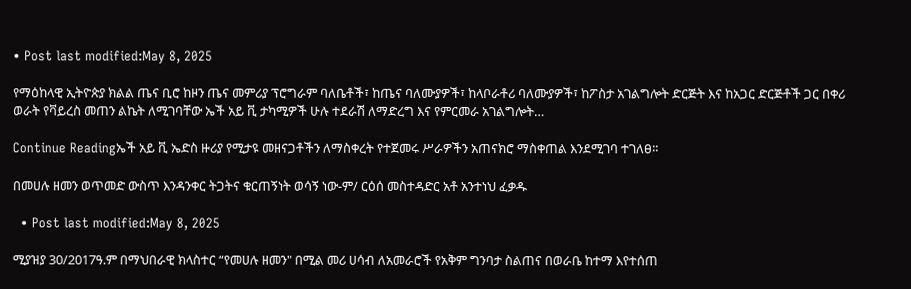• Post last modified:May 8, 2025

የማዕከላዊ ኢትዮጵያ ክልል ጤና ቢሮ ከዞን ጤና መምሪያ ፕሮግራም ባለቤቶች፣ ከጤና ባለሙያዎች፣ ከላቦራቶሪ ባለሙያዎች፣ ከፖስታ አገልግሎት ድርጅት እና ከአጋር ድርጅቶች ጋር በቀሪ ወራት የቫይረስ መጠን ልኬት ለሚገባቸው ኤች አይ ቪ ታካሚዎች ሁሉ ተደራሽ ለማድረግ እና የምርመራ አገልግሎት…

Continue Readingኤች አይ ቪ ኤድስ ዙሪያ የሚታዩ መዘናጋቶችን ለማስቀረት የተጀመሩ ሥራዎችን አጠናክሮ ማስቀጠል እንደሚገባ ተገለፀ።

በመሀሉ ዘመን ወጥመድ ውስጥ እንዳንቀር ትጋትና ቁርጠኝነት ወሳኝ ነው-ም/ ርዕሰ መስተዳድር አቶ አንተነህ ፈቃዱ

  • Post last modified:May 8, 2025

ሚያዝያ 30/2017ዓ.ም በማህበራዊ ክላስተር “የመሀሉ ዘመን" በሚል መሪ ሀሳብ ለአመራሮች የአቅም ግንባታ ስልጠና በወራቤ ከተማ እየተሰጠ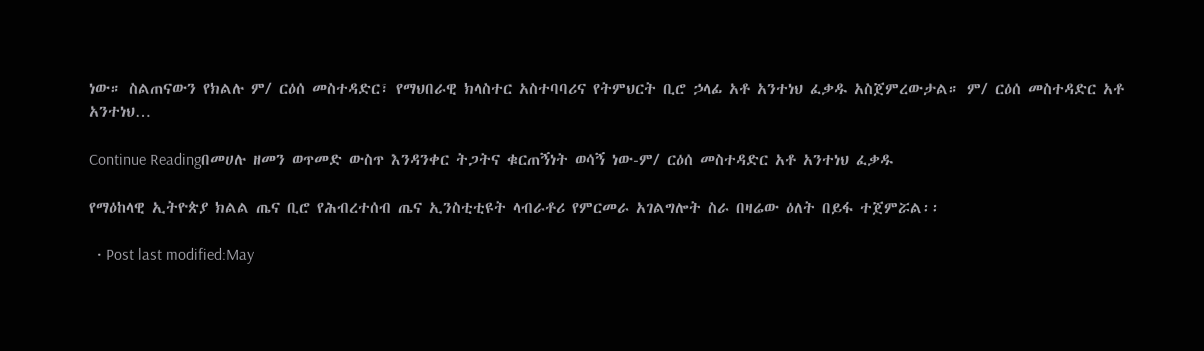ነው። ስልጠናውን የክልሉ ም/ ርዕሰ መስተዳድር፣ የማህበራዊ ክላስተር አስተባባሪና የትምህርት ቢሮ ኃላፊ አቶ አንተነህ ፈቃዱ አስጀምረውታል። ም/ ርዕሰ መስተዳድር አቶ አንተነህ…

Continue Readingበመሀሉ ዘመን ወጥመድ ውስጥ እንዳንቀር ትጋትና ቁርጠኝነት ወሳኝ ነው-ም/ ርዕሰ መስተዳድር አቶ አንተነህ ፈቃዱ

የማዕከላዊ ኢትዮጵያ ክልል ጤና ቢሮ የሕብረተሰብ ጤና ኢንስቲቲዩት ላብራቶሪ የምርመራ አገልግሎት ስራ በዛሬው ዕለት በይፋ ተጀምሯል፡፡

  • Post last modified:May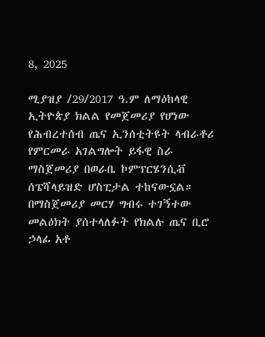8, 2025

ሚያዝያ /29/2017 ዓ.ም ለማዕከላዊ ኢትዮጵያ ክልል የመጀመሪያ የሆነው የሕብረተሰብ ጤና ኢንሰቲትዩት ላብራቶሪ የምርመራ አገልግሎት ይፋዊ ስራ ማስጀመሪያ በወራቤ ኮምፕርሄንሲቭ ሰፔሻላይዝድ ሆስፒታል ተከናውኗል። በማስጀመሪያ መርሃ ግብሩ ተገኝተው መልዕክት ያሰተላለፉት የክልሉ ጤና ቢሮ ኃላፊ አቶ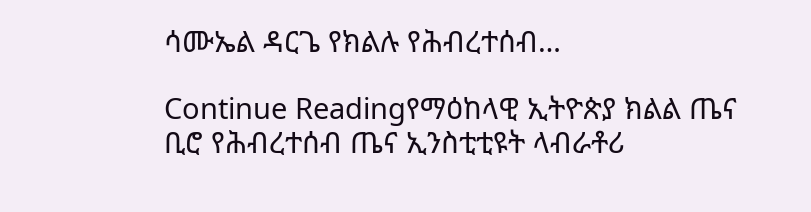ሳሙኤል ዳርጌ የክልሉ የሕብረተሰብ…

Continue Readingየማዕከላዊ ኢትዮጵያ ክልል ጤና ቢሮ የሕብረተሰብ ጤና ኢንስቲቲዩት ላብራቶሪ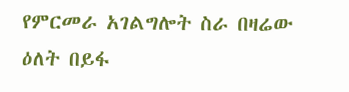የምርመራ አገልግሎት ስራ በዛሬው ዕለት በይፋ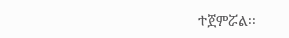ተጀምሯል፡፡